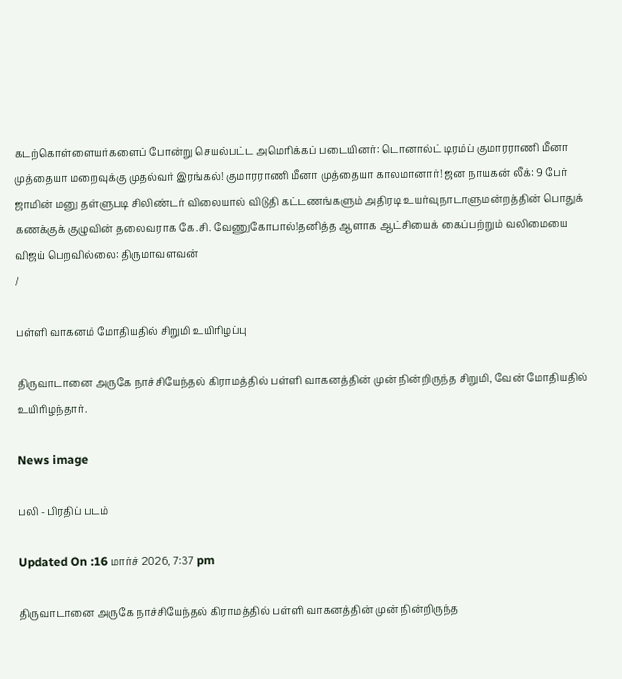கடற்கொள்ளையர்களைப் போன்று செயல்பட்ட அமெரிக்கப் படையினர்: டொனால்ட் டிரம்ப் குமாரராணி மீனா முத்தையா மறைவுக்கு முதல்வர் இரங்கல்! குமாரராணி மீனா முத்தையா காலமானார்! ஜன நாயகன் லீக்: 9 பேர் ஜாமின் மனு தள்ளுபடி சிலிண்டர் விலையால் விடுதி கட்டணங்களும் அதிரடி உயர்வுநாடாளுமன்றத்தின் பொதுக் கணக்குக் குழுவின் தலைவராக கே.சி. வேணுகோபால்!தனித்த ஆளாக ஆட்சியைக் கைப்பற்றும் வலிமையை விஜய் பெறவில்லை: திருமாவளவன்
/

பள்ளி வாகனம் மோதியதில் சிறுமி உயிரிழப்பு

திருவாடானை அருகே நாச்சியேந்தல் கிராமத்தில் பள்ளி வாகனத்தின் முன் நின்றிருந்த சிறுமி, வேன் மோதியதில் உயிரிழந்தார்.

News image

பலி - பிரதிப் படம்

Updated On :16 மார்ச் 2026, 7:37 pm

திருவாடானை அருகே நாச்சியேந்தல் கிராமத்தில் பள்ளி வாகனத்தின் முன் நின்றிருந்த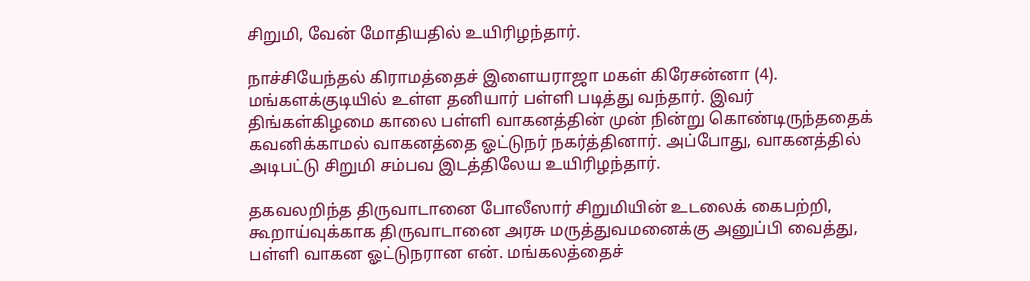சிறுமி, வேன் மோதியதில் உயிரிழந்தார்.

நாச்சியேந்தல் கிராமத்தைச் இளையராஜா மகள் கிரேசன்னா (4). மங்களக்குடியில் உள்ள தனியார் பள்ளி படித்து வந்தார். இவர் திங்கள்கிழமை காலை பள்ளி வாகனத்தின் முன் நின்று கொண்டிருந்ததைக் கவனிக்காமல் வாகனத்தை ஓட்டுநர் நகர்த்தினார். அப்போது, வாகனத்தில் அடிபட்டு சிறுமி சம்பவ இடத்திலேய உயிரிழந்தார்.

தகவலறிந்த திருவாடானை போலீஸார் சிறுமியின் உடலைக் கைபற்றி, கூறாய்வுக்காக திருவாடானை அரசு மருத்துவமனைக்கு அனுப்பி வைத்து, பள்ளி வாகன ஓட்டுநரான என். மங்கலத்தைச்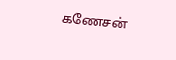கணேசன்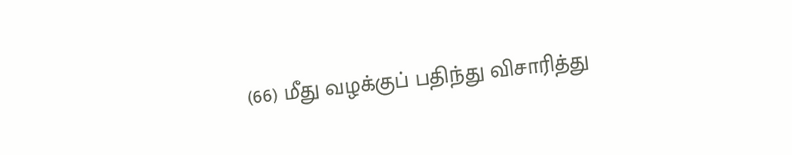(66) மீது வழக்குப் பதிந்து விசாரித்து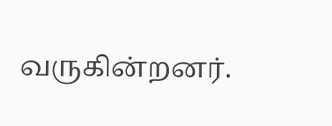வருகின்றனர்.